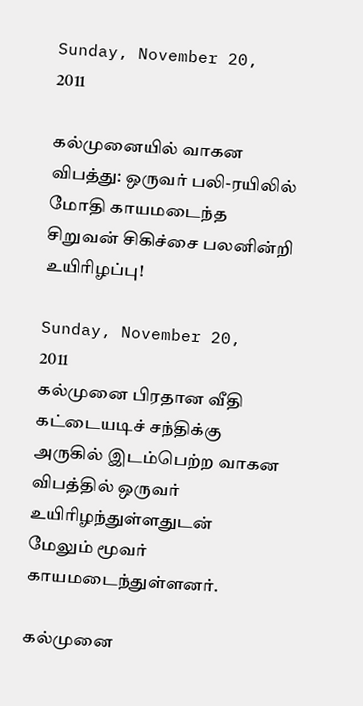Sunday, November 20, 2011

கல்முனையில் வாகன விபத்து: ஒருவர் பலி-ரயிலில் மோதி காயமடைந்த சிறுவன் சிகிச்சை பலனின்றி உயிரிழப்பு!

Sunday, November 20, 2011
கல்முனை பிரதான வீதி கட்டையடிச் சந்திக்கு அருகில் இடம்பெற்ற வாகன விபத்தில் ஒருவர் உயிரிழந்துள்ளதுடன் மேலும் மூவர் காயமடைந்துள்ளனர்.

கல்முனை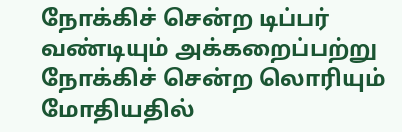நோக்கிச் சென்ற டிப்பர் வண்டியும் அக்கறைப்பற்று நோக்கிச் சென்ற லொரியும் மோதியதில்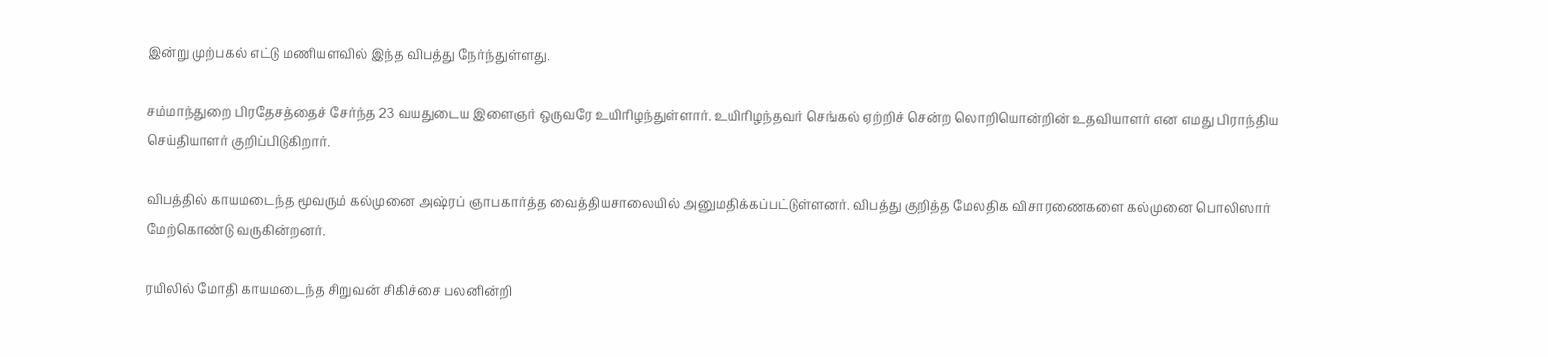இன்று முற்பகல் எட்டு மணியளவில் இந்த விபத்து நேர்ந்துள்ளது.

சம்மாந்துறை பிரதேசத்தைச் சேர்ந்த 23 வயதுடைய இளைஞர் ஒருவரே உயிரிழந்துள்ளார். உயிரிழந்தவர் செங்கல் ஏற்றிச் சென்ற லொறியொன்றின் உதவியாளர் என எமது பிராந்திய செய்தியாளர் குறிப்பிடுகிறார்.

விபத்தில் காயமடைந்த மூவரும் கல்முனை அஷ்ரப் ஞாபகார்த்த வைத்தியசாலையில் அனுமதிக்கப்பட்டுள்ளனர். விபத்து குறித்த மேலதிக விசாரணைகளை கல்முனை பொலிஸார் மேற்கொண்டு வருகின்றனர்.

ரயிலில் மோதி காயமடைந்த சிறுவன் சிகிச்சை பலனின்றி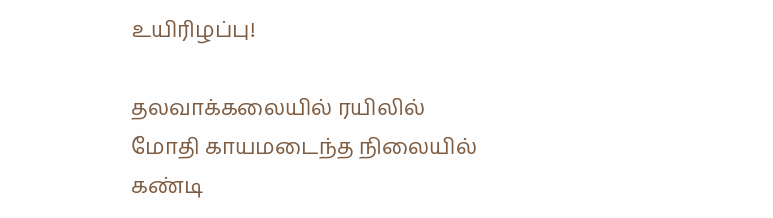உயிரிழப்பு!

தலவாக்கலையில் ரயிலில் மோதி காயமடைந்த நிலையில் கண்டி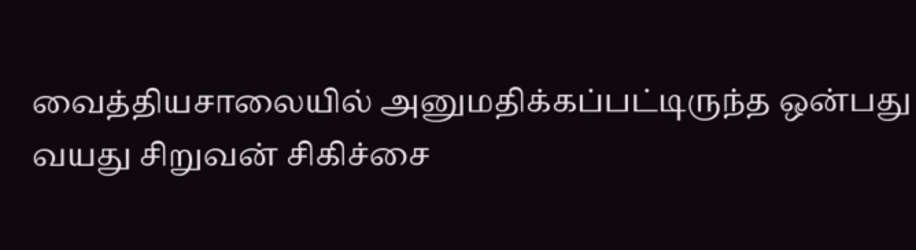வைத்தியசாலையில் அனுமதிக்கப்பட்டிருந்த ஒன்பது வயது சிறுவன் சிகிச்சை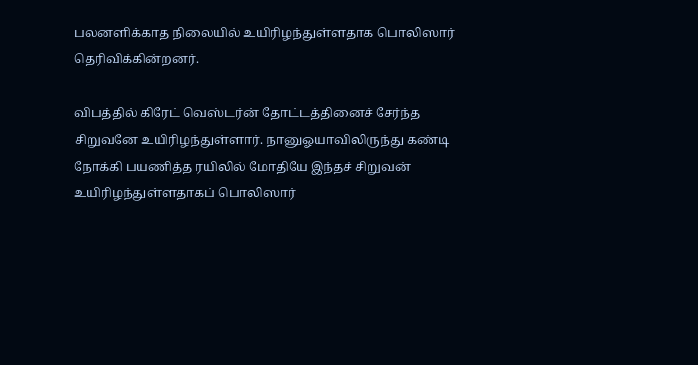பலனளிக்காத நிலையில் உயிரிழந்துள்ளதாக பொலிஸார் தெரிவிக்கின்றனர்.

விபத்தில் கிரேட் வெஸ்டர்ன் தோட்டத்தினைச் சேர்ந்த சிறுவனே உயிரிழந்துள்ளார். நானுஓயாவிலிருந்து கண்டி நோக்கி பயணித்த ரயிலில் மோதியே இந்தச் சிறுவன் உயிரிழந்துள்ளதாகப் பொலிஸார்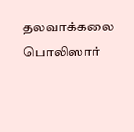தலவாக்கலை பொலிஸார்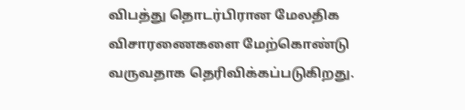விபத்து தொடர்பிரான மேலதிக விசாரணைகளை மேற்கொண்டு வருவதாக தெரிவிக்கப்படுகிறது.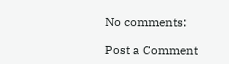No comments:

Post a Comment